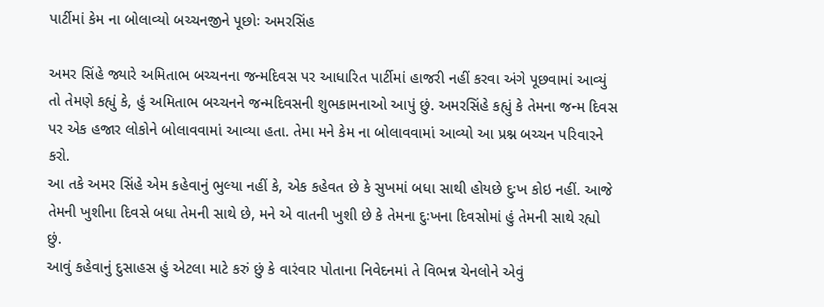પાર્ટીમાં કેમ ના બોલાવ્યો બચ્ચનજીને પૂછોઃ અમરસિંહ

અમર સિંહે જ્યારે અમિતાભ બચ્ચનના જન્મદિવસ પર આધારિત પાર્ટીમાં હાજરી નહીં કરવા અંગે પૂછવામાં આવ્યું તો તેમણે કહ્યું કે, હું અમિતાભ બચ્ચનને જન્મદિવસની શુભકામનાઓ આપું છું. અમરસિંહે કહ્યું કે તેમના જન્મ દિવસ પર એક હજાર લોકોને બોલાવવામાં આવ્યા હતા. તેમા મને કેમ ના બોલાવવામાં આવ્યો આ પ્રશ્ન બચ્ચન પરિવારને કરો.
આ તકે અમર સિંહે એમ કહેવાનું ભુલ્યા નહીં કે, એક કહેવત છે કે સુખમાં બધા સાથી હોયછે દુઃખ કોઇ નહીં. આજે તેમની ખુશીના દિવસે બધા તેમની સાથે છે, મને એ વાતની ખુશી છે કે તેમના દુઃખના દિવસોમાં હું તેમની સાથે રહ્યો છું.
આવું કહેવાનું દુસાહસ હું એટલા માટે કરું છું કે વારંવાર પોતાના નિવેદનમાં તે વિભન્ન ચેનલોને એવું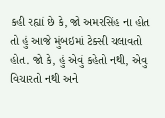કહી રહ્યાં છે કે, જો અમરસિંહ ના હોત તો હું આજે મુંબઇમાં ટેક્સી ચલાવતો હોત. જો કે, હું એવું કહેતો નથી, એવુ વિચારતો નથી અને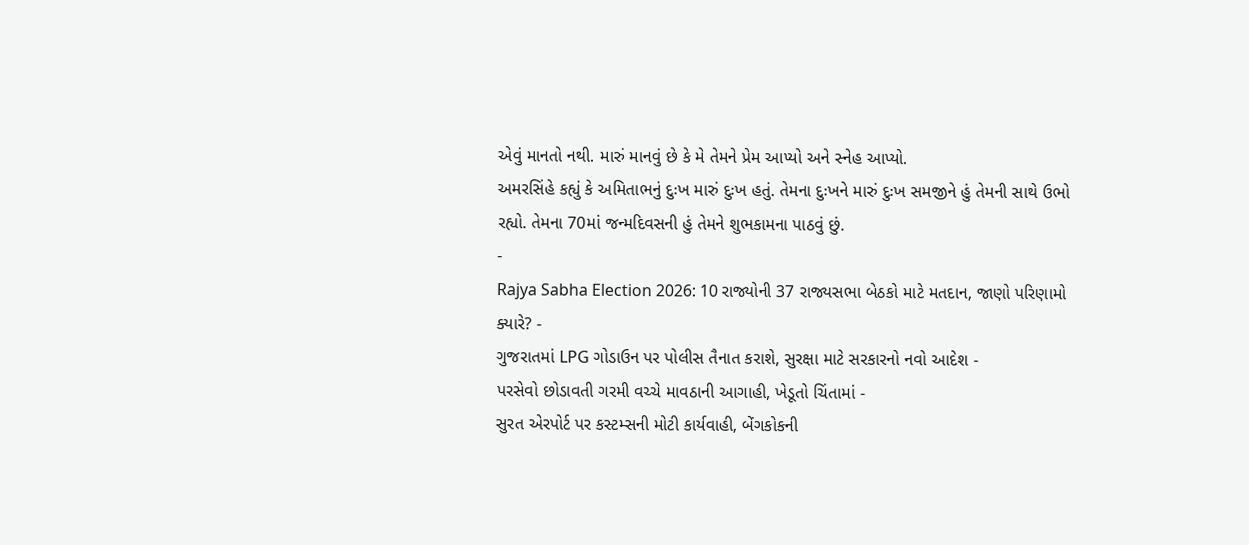એવું માનતો નથી. મારું માનવું છે કે મે તેમને પ્રેમ આપ્યો અને સ્નેહ આપ્યો.
અમરસિંહે કહ્યું કે અમિતાભનું દુઃખ મારું દુઃખ હતું. તેમના દુઃખને મારું દુઃખ સમજીને હું તેમની સાથે ઉભો રહ્યો. તેમના 70માં જન્મદિવસની હું તેમને શુભકામના પાઠવું છું.
-
Rajya Sabha Election 2026: 10 રાજ્યોની 37 રાજ્યસભા બેઠકો માટે મતદાન, જાણો પરિણામો ક્યારે? -
ગુજરાતમાં LPG ગોડાઉન પર પોલીસ તૈનાત કરાશે, સુરક્ષા માટે સરકારનો નવો આદેશ -
પરસેવો છોડાવતી ગરમી વચ્ચે માવઠાની આગાહી, ખેડૂતો ચિંતામાં -
સુરત એરપોર્ટ પર કસ્ટમ્સની મોટી કાર્યવાહી, બેંગકોકની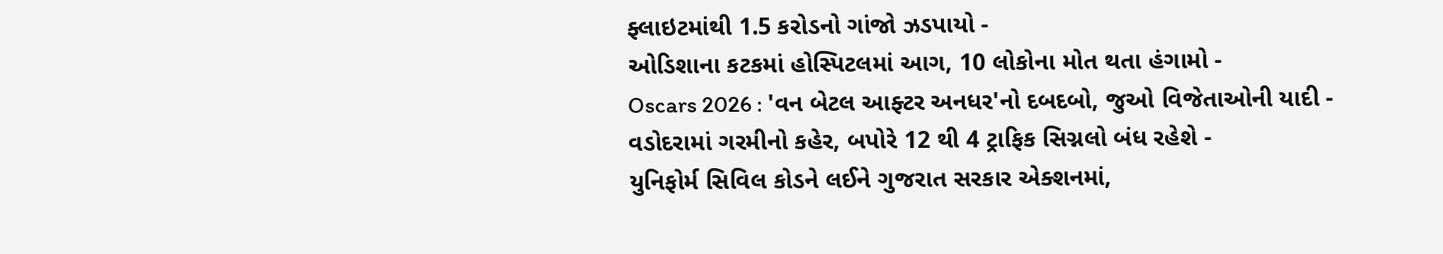ફ્લાઇટમાંથી 1.5 કરોડનો ગાંજો ઝડપાયો -
ઓડિશાના કટકમાં હોસ્પિટલમાં આગ, 10 લોકોના મોત થતા હંગામો -
Oscars 2026 : 'વન બેટલ આફ્ટર અનધર'નો દબદબો, જુઓ વિજેતાઓની યાદી -
વડોદરામાં ગરમીનો કહેર, બપોરે 12 થી 4 ટ્રાફિક સિગ્નલો બંધ રહેશે -
યુનિફોર્મ સિવિલ કોડને લઈને ગુજરાત સરકાર એક્શનમાં,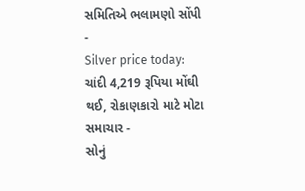સમિતિએ ભલામણો સોંપી -
Silver price today: ચાંદી 4,219 રૂપિયા મોંઘી થઈ, રોકાણકારો માટે મોટા સમાચાર -
સોનું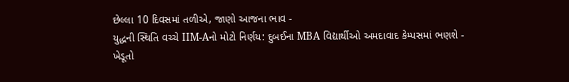છેલ્લા 10 દિવસમાં તળીએ, જાણો આજના ભાવ -
યુદ્ધની સ્થિતિ વચ્ચે IIM-Aનો મોટો નિર્ણય: દુબઈના MBA વિદ્યાર્થીઓ અમદાવાદ કેમ્પસમાં ભણશે -
ખેડૂતો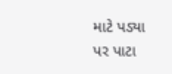માટે પડ્યા પર પાટા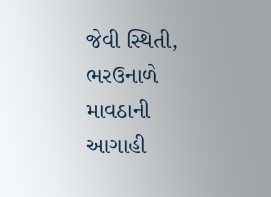જેવી સ્થિતી, ભરઉનાળે માવઠાની આગાહી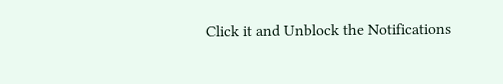Click it and Unblock the Notifications